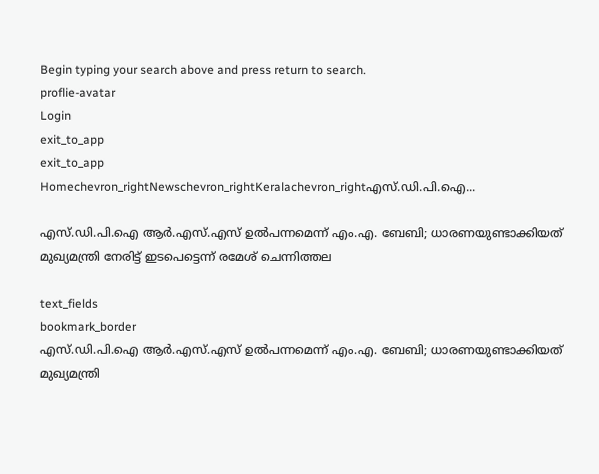Begin typing your search above and press return to search.
proflie-avatar
Login
exit_to_app
exit_to_app
Homechevron_rightNewschevron_rightKeralachevron_rightഎസ്‍.ഡി.പി.ഐ...

എസ്‍.ഡി.പി.ഐ ആർ.എസ്.എസ് ഉൽപന്നമെന്ന് എം.എ. ബേബി; ധാരണയുണ്ടാക്കിയത് മുഖ്യമന്ത്രി നേരിട്ട് ഇടപെട്ടെന്ന് രമേശ് ചെന്നിത്തല

text_fields
bookmark_border
എസ്‍.ഡി.പി.ഐ ആർ.എസ്.എസ് ഉൽപന്നമെന്ന് എം.എ. ബേബി; ധാരണയുണ്ടാക്കിയത് മുഖ്യമന്ത്രി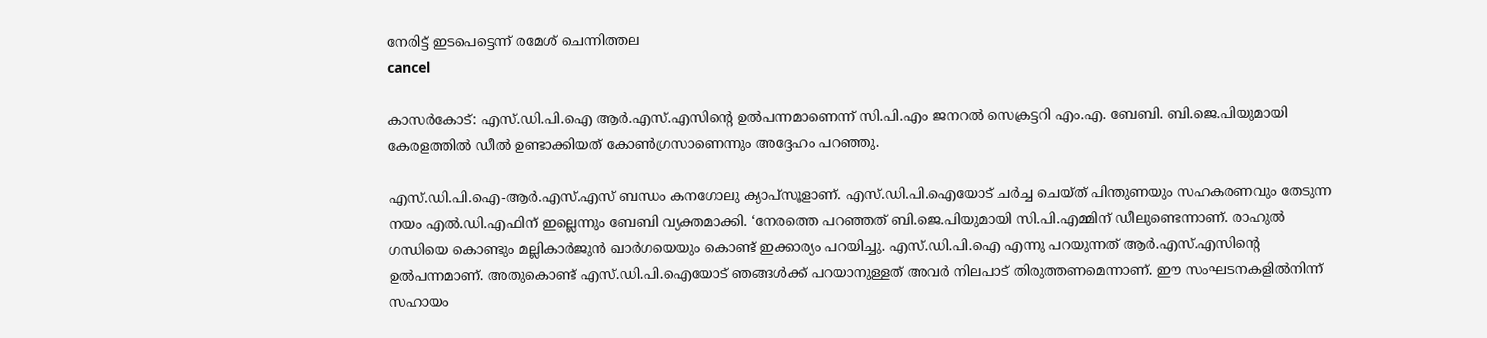നേരിട്ട് ഇടപെട്ടെന്ന് രമേശ് ചെന്നിത്തല
cancel

കാസര്‍കോട്: എസ്‍.ഡി.പി.ഐ ആർ.എസ്.എസിന്‍റെ ഉൽപന്നമാണെന്ന് സി.പി.എം ജനറൽ സെക്രട്ടറി എം.എ. ബേബി. ബി.ജെ.പിയുമായി കേരളത്തിൽ ഡീൽ ഉണ്ടാക്കിയത് കോൺഗ്രസാണെന്നും അദ്ദേഹം പറഞ്ഞു.

എസ്‍.ഡി.പി.ഐ-ആർ.എസ്.എസ് ബന്ധം കനഗോലു ക്യാപ്സൂളാണ്. എസ്‍.ഡി.പി.ഐയോട് ചർച്ച ചെയ്ത് പിന്തുണയും സഹകരണവും തേടുന്ന നയം എൽ.ഡി.എഫിന് ഇല്ലെന്നും ബേബി വ്യക്തമാക്കി. ‘നേരത്തെ പറഞ്ഞത് ബി.ജെ.പിയുമായി സി.പി.എമ്മിന് ഡീലുണ്ടെന്നാണ്. രാഹുൽ ഗന്ധിയെ കൊണ്ടും മല്ലികാർജുൻ ഖാർഗയെയും കൊണ്ട് ഇക്കാര്യം പറയിച്ചു. എസ്.ഡി.പി.ഐ എന്നു പറയുന്നത് ആർ.എസ്.എസിന്‍റെ ഉൽപന്നമാണ്. അതുകൊണ്ട് എസ്.ഡി.പി.ഐയോട് ഞങ്ങൾക്ക് പറയാനുള്ളത് അവർ നിലപാട് തിരുത്തണമെന്നാണ്. ഈ സംഘടനകളിൽനിന്ന് സഹായം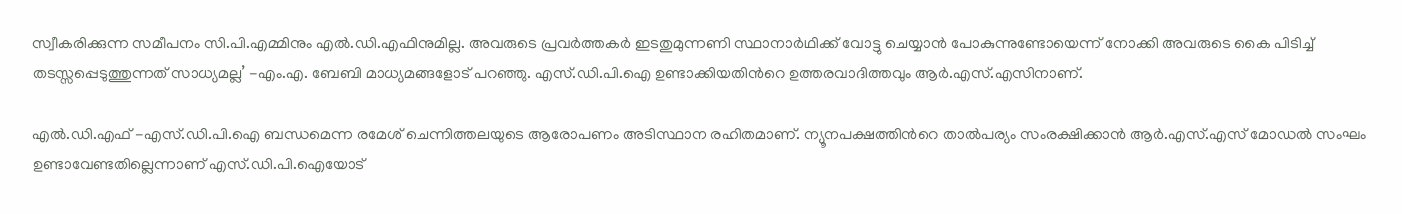സ്വീകരിക്കുന്ന സമീപനം സി.പി.എമ്മിനും എൽ.ഡി.എഫിനുമില്ല. അവരുടെ പ്രവർത്തകർ ഇടതുമുന്നണി സ്ഥാനാർഥിക്ക് വോട്ടു ചെയ്യാൻ പോകുന്നുണ്ടോയെന്ന് നോക്കി അവരുടെ കൈ പിടിച്ച് തടസ്സപ്പെടുത്തുന്നത് സാധ്യമല്ല’ -എം.എ. ബേബി മാധ്യമങ്ങളോട് പറഞ്ഞു. എസ്‍.ഡി.പി.ഐ ഉണ്ടാക്കിയതിന്‍റെ ഉത്തരവാദിത്തവും ആർ.എസ്.എസിനാണ്.

എൽ.ഡി.എഫ് -എസ്‍.ഡി.പി.ഐ ബന്ധമെന്ന രമേശ് ചെന്നിത്തലയുടെ ആരോപണം അടിസ്ഥാന രഹിതമാണ്. ന്യൂനപക്ഷത്തിന്‍റെ താൽപര്യം സംരക്ഷിക്കാൻ ആർ.എസ്.എസ് മോഡൽ സംഘം ഉണ്ടാവേണ്ടതില്ലെന്നാണ് എസ്‍.ഡി.പി.ഐയോട്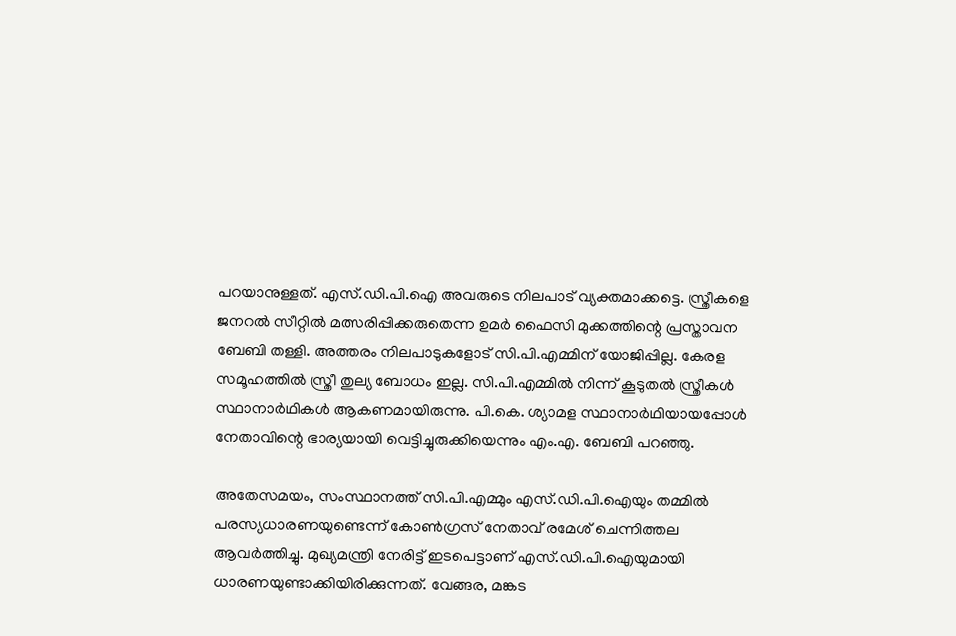പറയാനുള്ളത്. എസ്‍.ഡി.പി.ഐ അവരുടെ നിലപാട് വ്യക്തമാക്കട്ടെ. സ്ത്രീകളെ ജനറൽ സീറ്റിൽ മത്സരിപ്പിക്കരുതെന്ന ഉമർ ഫൈസി മുക്കത്തിന്റെ പ്രസ്താവന ബേബി തള്ളി. അത്തരം നിലപാടുകളോട് സി.പി.എമ്മിന് യോജിപ്പില്ല. കേരള സമൂഹത്തിൽ സ്ത്രീ തുല്യ ബോധം ഇല്ല. സി.പി.എമ്മിൽ നിന്ന് കൂടുതൽ സ്ത്രീകൾ സ്ഥാനാർഥികൾ ആകണമായിരുന്നു. പി.കെ. ശ്യാമള സ്ഥാനാർഥിയായപ്പോൾ നേതാവിന്റെ ഭാര്യയായി വെട്ടിച്ചുരുക്കിയെന്നും എം.എ. ബേബി പറഞ്ഞു.

അതേസമയം, സംസ്ഥാനത്ത് സി.പി.എമ്മും എസ്.ഡി.പി.ഐയും തമ്മിൽ പരസ്യധാരണയുണ്ടെന്ന് കോൺഗ്രസ് നേതാവ് രമേശ് ചെന്നിത്തല ആവർത്തിച്ചു. മുഖ്യമന്ത്രി നേരിട്ട് ഇടപെട്ടാണ് എസ്.ഡി.പി.ഐയുമായി ധാരണയുണ്ടാക്കിയിരിക്കുന്നത്. വേങ്ങര, മങ്കട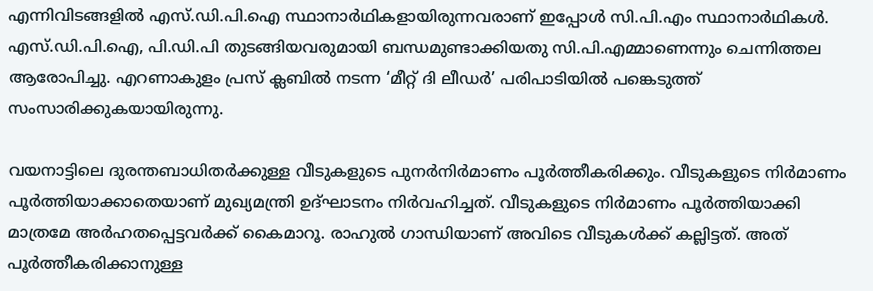എന്നിവിടങ്ങളിൽ എസ്.ഡി.പി.ഐ സ്ഥാനാർഥികളായിരുന്നവരാണ് ഇപ്പോൾ സി.പി.എം സ്ഥാനാർഥികൾ. എസ്.ഡി.പി.ഐ, പി.ഡി.പി തുടങ്ങിയവരുമായി ബന്ധമുണ്ടാക്കിയതു സി.പി.എമ്മാണെന്നും ചെന്നിത്തല ആരോപിച്ചു. എറണാകുളം പ്രസ് ക്ലബിൽ നടന്ന ‘മീറ്റ് ദി ലീഡർ’ പരിപാടിയിൽ പങ്കെടുത്ത് സംസാരിക്കുകയായിരുന്നു.

വയനാട്ടിലെ ദുരന്തബാധിതർക്കുള്ള വീടുകളുടെ പുനർനിർമാണം പൂർത്തീകരിക്കും. വീടുകളുടെ നിർമാണം പൂർത്തിയാക്കാതെയാണ് മുഖ്യമന്ത്രി ഉദ്ഘാടനം നിർവഹിച്ചത്. വീടുകളുടെ നിർമാണം പൂർത്തിയാക്കി മാത്രമേ അർഹതപ്പെട്ടവർക്ക് കൈമാറൂ. രാഹുൽ ഗാന്ധിയാണ് അവിടെ വീടുകൾക്ക് കല്ലിട്ടത്. അത് പൂർത്തീകരിക്കാനുള്ള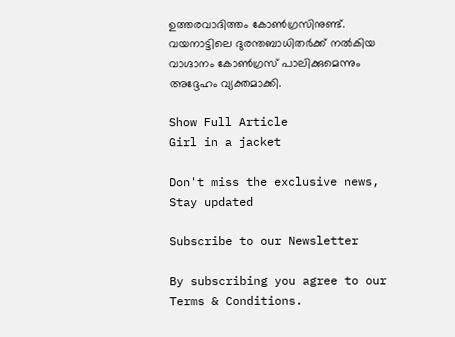ഉത്തരവാദിത്തം കോൺഗ്രസിനുണ്ട്. വയനാട്ടിലെ ദുരന്തബാധിതർക്ക് നൽകിയ വാഗ്ദാനം കോൺഗ്രസ് പാലിക്കുമെന്നും അദ്ദേഹം വ്യക്തമാക്കി.

Show Full Article
Girl in a jacket

Don't miss the exclusive news, Stay updated

Subscribe to our Newsletter

By subscribing you agree to our Terms & Conditions.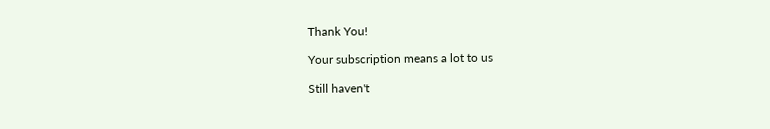Thank You!

Your subscription means a lot to us

Still haven't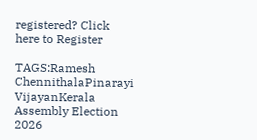registered? Click here to Register

TAGS:Ramesh ChennithalaPinarayi VijayanKerala Assembly Election 2026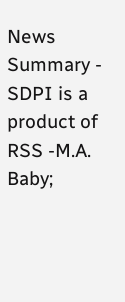News Summary - SDPI is a product of RSS -M.A. Baby;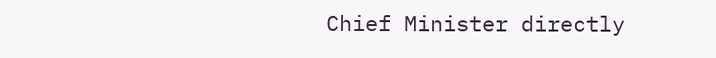Chief Minister directly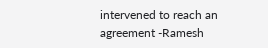intervened to reach an agreement -Ramesh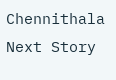Chennithala
Next Story